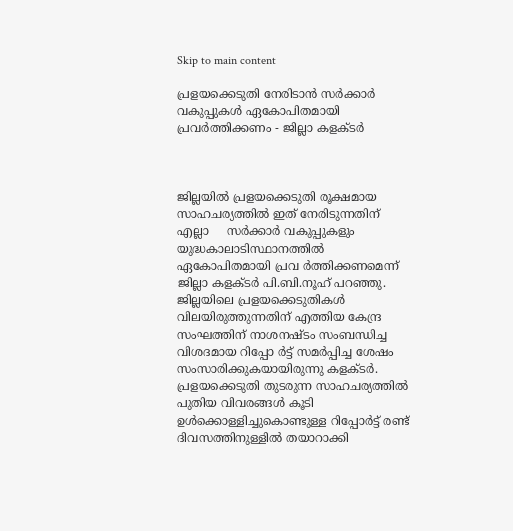Skip to main content

പ്രളയക്കെടുതി നേരിടാന്‍ സര്‍ക്കാര്‍ വകുപ്പുകള്‍ ഏകോപിതമായി പ്രവര്‍ത്തിക്കണം - ജില്ലാ കളക്ടര്‍



ജില്ലയില്‍ പ്രളയക്കെടുതി രൂക്ഷമായ സാഹചര്യത്തില്‍ ഇത് നേരിടുന്നതിന് എല്ലാ     സര്‍ക്കാര്‍ വകുപ്പുകളും യുദ്ധകാലാടിസ്ഥാനത്തില്‍ ഏകോപിതമായി പ്രവ ര്‍ത്തിക്കണമെന്ന് ജില്ലാ കളക്ടര്‍ പി.ബി.നൂഹ് പറഞ്ഞു. ജില്ലയിലെ പ്രളയക്കെടുതികള്‍ വിലയിരുത്തുന്നതിന് എത്തിയ കേന്ദ്ര സംഘത്തിന് നാശനഷ്ടം സംബന്ധിച്ച വിശദമായ റിപ്പോ ര്‍ട്ട് സമര്‍പ്പിച്ച ശേഷം സംസാരിക്കുകയായിരുന്നു കളക്ടര്‍. പ്രളയക്കെടുതി തുടരുന്ന സാഹചര്യത്തില്‍ പുതിയ വിവരങ്ങള്‍ കൂടി ഉള്‍ക്കൊള്ളിച്ചുകൊണ്ടുള്ള റിപ്പോര്‍ട്ട് രണ്ട് ദിവസത്തിനുള്ളില്‍ തയാറാക്കി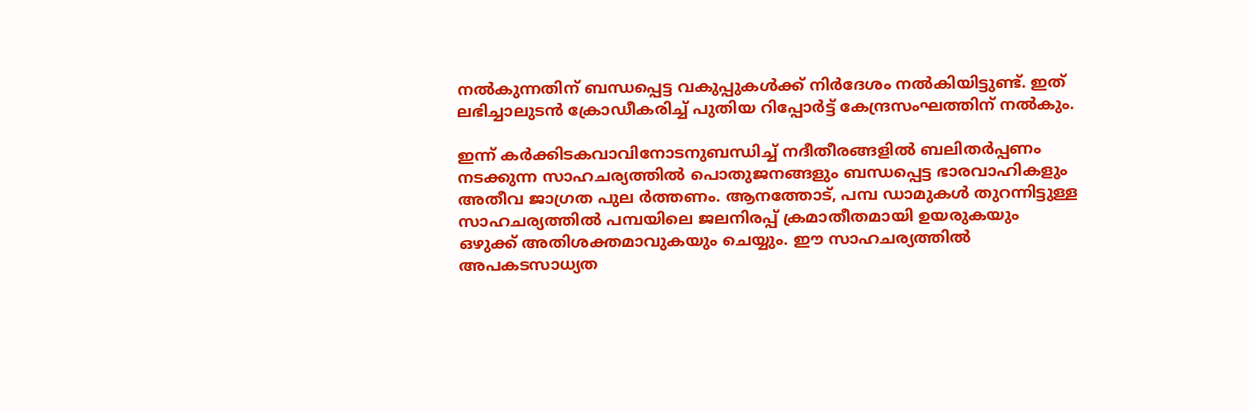നല്‍കുന്നതിന് ബന്ധപ്പെട്ട വകുപ്പുകള്‍ക്ക് നിര്‍ദേശം നല്‍കിയിട്ടുണ്ട്. ഇത് ലഭിച്ചാലുടന്‍ ക്രോഡീകരിച്ച് പുതിയ റിപ്പോര്‍ട്ട് കേന്ദ്രസംഘത്തിന് നല്‍കും.

ഇന്ന് കര്‍ക്കിടകവാവിനോടനുബന്ധിച്ച് നദീതീരങ്ങളില്‍ ബലിതര്‍പ്പണം നടക്കുന്ന സാഹചര്യത്തില്‍ പൊതുജനങ്ങളും ബന്ധപ്പെട്ട ഭാരവാഹികളും അതീവ ജാഗ്രത പുല ര്‍ത്തണം. ആനത്തോട്, പമ്പ ഡാമുകള്‍ തുറന്നിട്ടുള്ള സാഹചര്യത്തില്‍ പമ്പയിലെ ജലനിരപ്പ് ക്രമാതീതമായി ഉയരുകയും ഒഴുക്ക് അതിശക്തമാവുകയും ചെയ്യും. ഈ സാഹചര്യത്തില്‍ അപകടസാധ്യത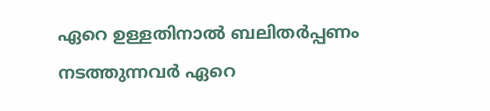ഏറെ ഉള്ളതിനാല്‍ ബലിതര്‍പ്പണം നടത്തുന്നവര്‍ ഏറെ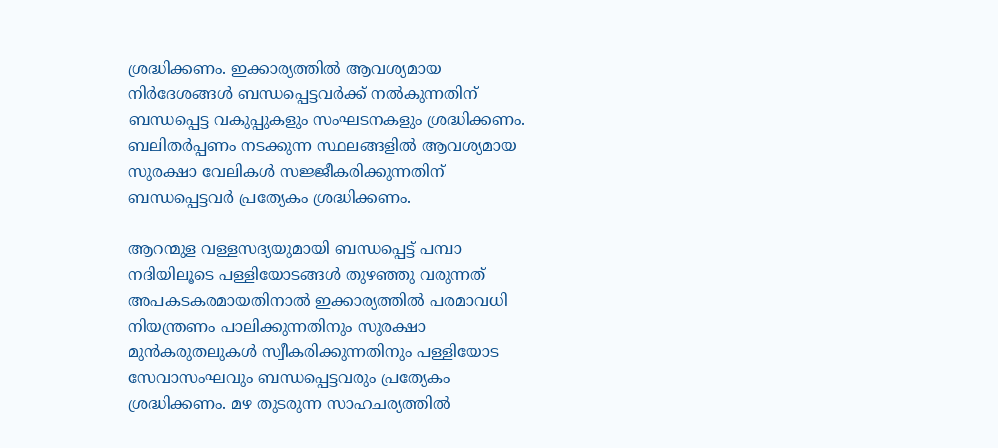ശ്രദ്ധിക്കണം. ഇക്കാര്യത്തില്‍ ആവശ്യമായ നിര്‍ദേശങ്ങള്‍ ബന്ധപ്പെട്ടവര്‍ക്ക് നല്‍കുന്നതിന് ബന്ധപ്പെട്ട വകുപ്പുകളും സംഘടനകളും ശ്രദ്ധിക്കണം. ബലിതര്‍പ്പണം നടക്കുന്ന സ്ഥലങ്ങളില്‍ ആവശ്യമായ സുരക്ഷാ വേലികള്‍ സജ്ജീകരിക്കുന്നതിന് ബന്ധപ്പെട്ടവര്‍ പ്രത്യേകം ശ്രദ്ധിക്കണം.

ആറന്മുള വള്ളസദ്യയുമായി ബന്ധപ്പെട്ട് പമ്പാ നദിയിലൂടെ പള്ളിയോടങ്ങള്‍ തുഴഞ്ഞു വരുന്നത് അപകടകരമായതിനാല്‍ ഇക്കാര്യത്തില്‍ പരമാവധി നിയന്ത്രണം പാലിക്കുന്നതിനും സുരക്ഷാ മുന്‍കരുതലുകള്‍ സ്വീകരിക്കുന്നതിനും പള്ളിയോട സേവാസംഘവും ബന്ധപ്പെട്ടവരും പ്രത്യേകം ശ്രദ്ധിക്കണം. മഴ തുടരുന്ന സാഹചര്യത്തില്‍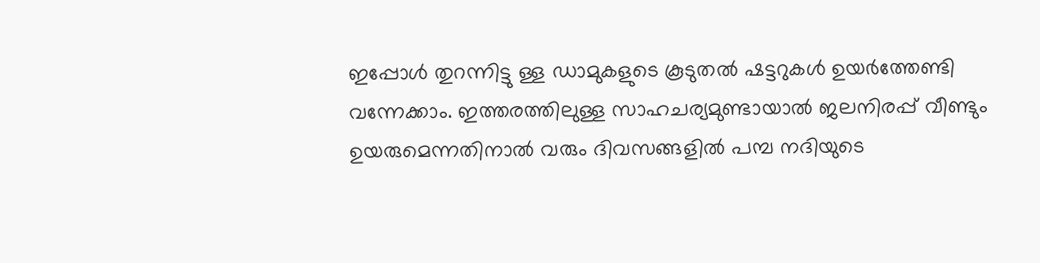ഇപ്പോള്‍ തുറന്നിട്ടു ള്ള ഡാമുകളുടെ കൂടുതല്‍ ഷട്ടറുകള്‍ ഉയര്‍ത്തേണ്ടി വന്നേക്കാം. ഇത്തരത്തിലുള്ള സാഹചര്യമുണ്ടായാല്‍ ജലനിരപ്പ് വീണ്ടും ഉയരുമെന്നതിനാല്‍ വരും ദിവസങ്ങളില്‍ പമ്പ നദിയുടെ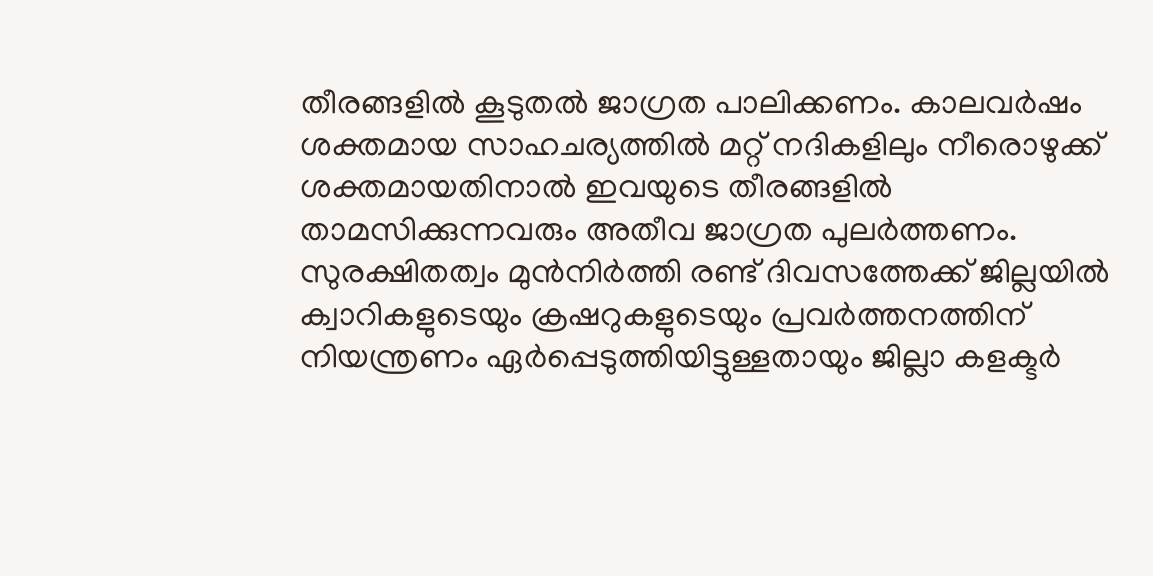തീരങ്ങളില്‍ കൂടുതല്‍ ജാഗ്രത പാലിക്കണം. കാലവര്‍ഷം ശക്തമായ സാഹചര്യത്തില്‍ മറ്റ് നദികളിലും നീരൊഴുക്ക് ശക്തമായതിനാല്‍ ഇവയുടെ തീരങ്ങളില്‍ താമസിക്കുന്നവരും അതീവ ജാഗ്രത പുലര്‍ത്തണം. സുരക്ഷിതത്വം മുന്‍നിര്‍ത്തി രണ്ട് ദിവസത്തേക്ക് ജില്ലയില്‍ ക്വാറികളുടെയും ക്രഷറുകളുടെയും പ്രവര്‍ത്തനത്തിന് നിയന്ത്രണം ഏര്‍പ്പെടുത്തിയിട്ടുള്ളതായും ജില്ലാ കളക്ടര്‍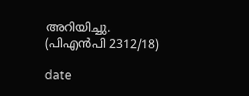അറിയിച്ചു.                  (പിഎന്‍പി 2312/18)

date